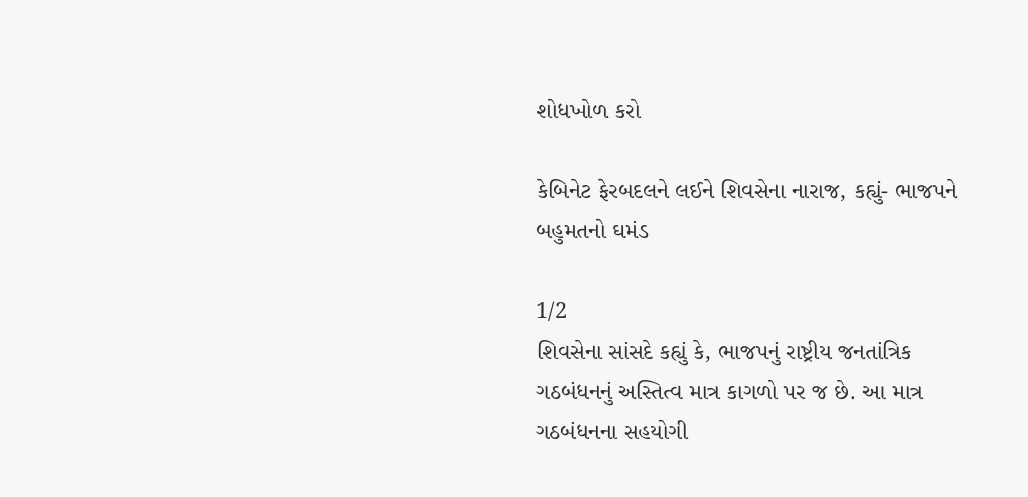શોધખોળ કરો

કેબિનેટ ફેરબદલને લઈને શિવસેના નારાજ, કહ્યું- ભાજપને બહુમતનો ઘમંડ

1/2
શિવસેના સાંસદે કહ્યું કે, ભાજપનું રાષ્ટ્રીય જનતાંત્રિક ગઠબંધનનું અસ્તિત્વ માત્ર કાગળો પર જ છે. આ માત્ર ગઠબંધનના સહયોગી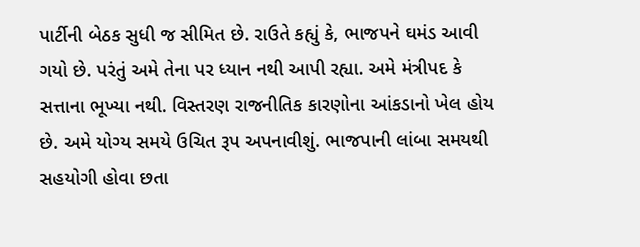પાર્ટીની બેઠક સુધી જ સીમિત છે. રાઉતે કહ્યું કે, ભાજપને ઘમંડ આવી ગયો છે. પરંતું અમે તેના પર ધ્યાન નથી આપી રહ્યા. અમે મંત્રીપદ કે સત્તાના ભૂખ્યા નથી. વિસ્તરણ રાજનીતિક કારણોના આંકડાનો ખેલ હોય છે. અમે યોગ્ય સમયે ઉચિત રૂપ અપનાવીશું. ભાજપાની લાંબા સમયથી સહયોગી હોવા છતા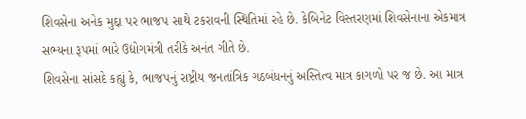શિવસેના અનેક મુદ્દા પર ભાજપ સાથે ટકરાવની સ્થિતિમાં રહે છે. કેબિનેટ વિસ્તરણમાં શિવસેનાના એકમાત્ર સભ્યના રૂપમાં ભારે ઉદ્યોગમંત્રી તરીકે અનંત ગીતે છે.
શિવસેના સાંસદે કહ્યું કે, ભાજપનું રાષ્ટ્રીય જનતાંત્રિક ગઠબંધનનું અસ્તિત્વ માત્ર કાગળો પર જ છે. આ માત્ર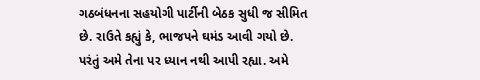ગઠબંધનના સહયોગી પાર્ટીની બેઠક સુધી જ સીમિત છે. રાઉતે કહ્યું કે, ભાજપને ઘમંડ આવી ગયો છે. પરંતું અમે તેના પર ધ્યાન નથી આપી રહ્યા. અમે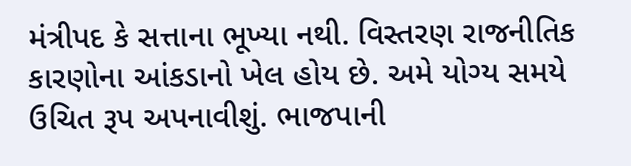મંત્રીપદ કે સત્તાના ભૂખ્યા નથી. વિસ્તરણ રાજનીતિક કારણોના આંકડાનો ખેલ હોય છે. અમે યોગ્ય સમયે ઉચિત રૂપ અપનાવીશું. ભાજપાની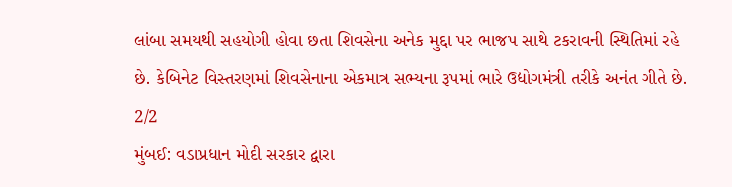લાંબા સમયથી સહયોગી હોવા છતા શિવસેના અનેક મુદ્દા પર ભાજપ સાથે ટકરાવની સ્થિતિમાં રહે છે. કેબિનેટ વિસ્તરણમાં શિવસેનાના એકમાત્ર સભ્યના રૂપમાં ભારે ઉદ્યોગમંત્રી તરીકે અનંત ગીતે છે.
2/2
મુંબઈ: વડાપ્રધાન મોદી સરકાર દ્વારા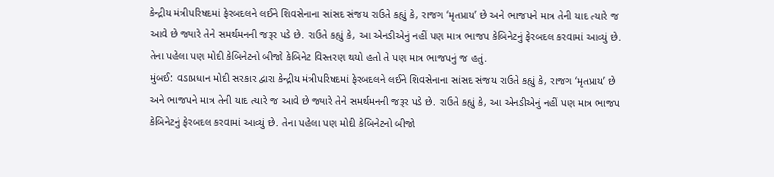કેન્દ્રીય મંત્રીપરિષદમાં ફેરબદલને લઈને શિવસેનાના સાંસદ સંજય રાઉતે કહ્યું કે, રાજગ ‘મૃતપ્રાય’ છે અને ભાજપને માત્ર તેની યાદ ત્યારે જ આવે છે જ્યારે તેને સમર્થમનની જરૂર પડે છે. રાઉતે કહ્યું કે, આ એનડીએનું નહીં પણ માત્ર ભાજપ કેબિનેટનું ફેરબદલ કરવામાં આવ્યું છે. તેના પહેલા પણ મોદી કેબિનેટનો બીજો કેબિનેટ વિસ્તરણ થયો હતો તે પણ માત્ર ભાજપનું જ હતું.
મુંબઈ: વડાપ્રધાન મોદી સરકાર દ્વારા કેન્દ્રીય મંત્રીપરિષદમાં ફેરબદલને લઈને શિવસેનાના સાંસદ સંજય રાઉતે કહ્યું કે, રાજગ ‘મૃતપ્રાય’ છે અને ભાજપને માત્ર તેની યાદ ત્યારે જ આવે છે જ્યારે તેને સમર્થમનની જરૂર પડે છે. રાઉતે કહ્યું કે, આ એનડીએનું નહીં પણ માત્ર ભાજપ કેબિનેટનું ફેરબદલ કરવામાં આવ્યું છે. તેના પહેલા પણ મોદી કેબિનેટનો બીજો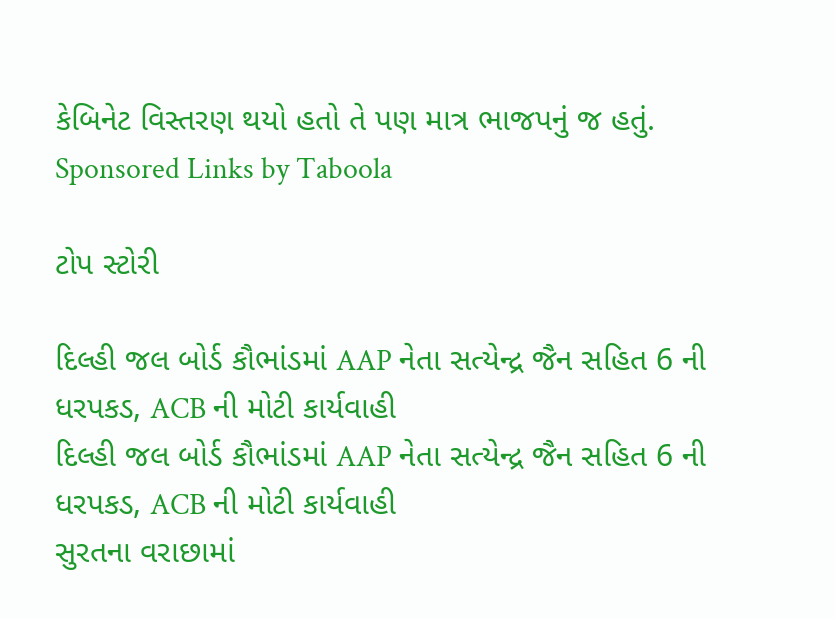કેબિનેટ વિસ્તરણ થયો હતો તે પણ માત્ર ભાજપનું જ હતું.
Sponsored Links by Taboola

ટોપ સ્ટોરી

દિલ્હી જલ બોર્ડ કૌભાંડમાં AAP નેતા સત્યેન્દ્ર જૈન સહિત 6 ની ધરપકડ, ACB ની મોટી કાર્યવાહી
દિલ્હી જલ બોર્ડ કૌભાંડમાં AAP નેતા સત્યેન્દ્ર જૈન સહિત 6 ની ધરપકડ, ACB ની મોટી કાર્યવાહી
સુરતના વરાછામાં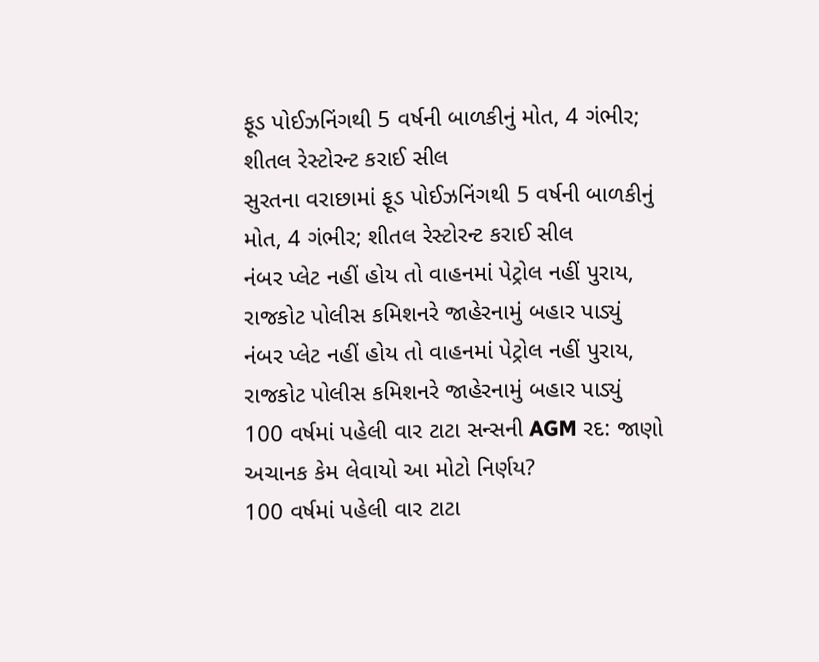ફૂડ પોઈઝનિંગથી 5 વર્ષની બાળકીનું મોત, 4 ગંભીર; શીતલ રેસ્ટોરન્ટ કરાઈ સીલ
સુરતના વરાછામાં ફૂડ પોઈઝનિંગથી 5 વર્ષની બાળકીનું મોત, 4 ગંભીર; શીતલ રેસ્ટોરન્ટ કરાઈ સીલ
નંબર પ્લેટ નહીં હોય તો વાહનમાં પેટ્રોલ નહીં પુરાય, રાજકોટ પોલીસ કમિશનરે જાહેરનામું બહાર પાડ્યું
નંબર પ્લેટ નહીં હોય તો વાહનમાં પેટ્રોલ નહીં પુરાય, રાજકોટ પોલીસ કમિશનરે જાહેરનામું બહાર પાડ્યું
100 વર્ષમાં પહેલી વાર ટાટા સન્સની AGM રદ: જાણો અચાનક કેમ લેવાયો આ મોટો નિર્ણય?
100 વર્ષમાં પહેલી વાર ટાટા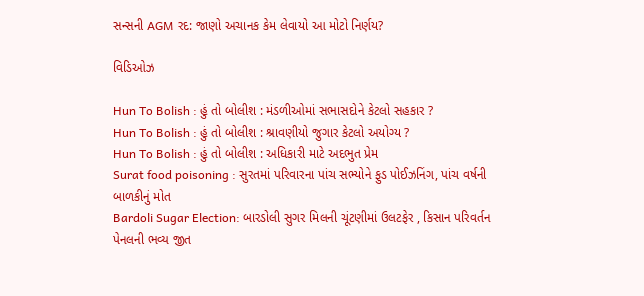સન્સની AGM રદ: જાણો અચાનક કેમ લેવાયો આ મોટો નિર્ણય?

વિડિઓઝ

Hun To Bolish : હું તો બોલીશ : મંડળીઓમાં સભાસદોને કેટલો સહકાર ?
Hun To Bolish : હું તો બોલીશ : શ્રાવણીયો જુગાર કેટલો અયોગ્ય ?
Hun To Bolish : હું તો બોલીશ : અધિકારી માટે અદભુત પ્રેમ
Surat food poisoning : સુરતમાં પરિવારના પાંચ સભ્યોને ફુડ પોઈઝનિંગ, પાંચ વર્ષની બાળકીનું મોત
Bardoli Sugar Election: બારડોલી સુગર મિલની ચૂંટણીમાં ઉલટફેર , કિસાન પરિવર્તન પેનલની ભવ્ય જીત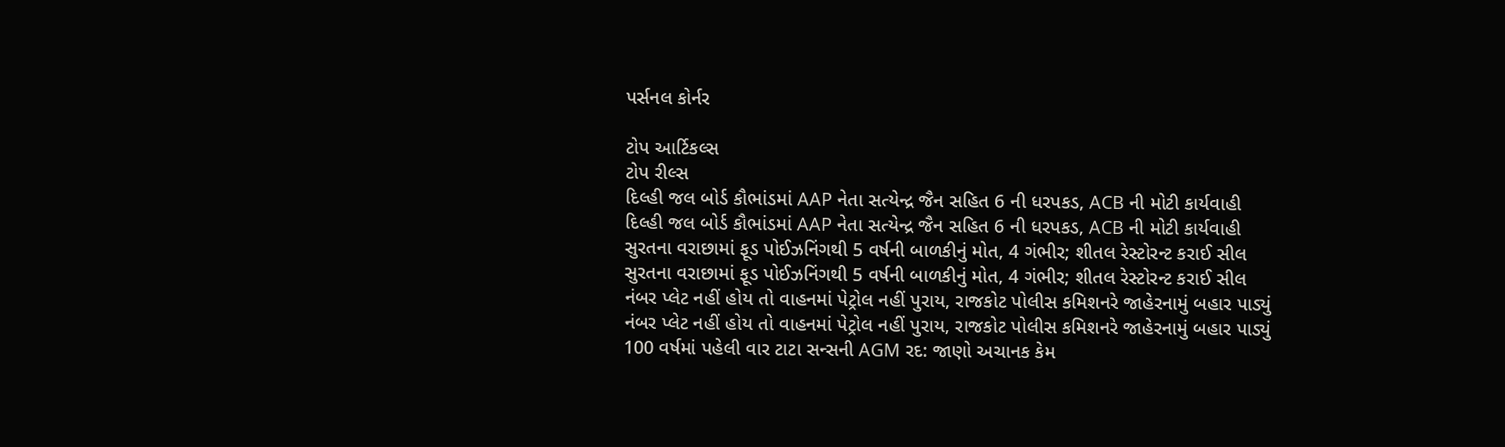પર્સનલ કોર્નર

ટોપ આર્ટિકલ્સ
ટોપ રીલ્સ
દિલ્હી જલ બોર્ડ કૌભાંડમાં AAP નેતા સત્યેન્દ્ર જૈન સહિત 6 ની ધરપકડ, ACB ની મોટી કાર્યવાહી
દિલ્હી જલ બોર્ડ કૌભાંડમાં AAP નેતા સત્યેન્દ્ર જૈન સહિત 6 ની ધરપકડ, ACB ની મોટી કાર્યવાહી
સુરતના વરાછામાં ફૂડ પોઈઝનિંગથી 5 વર્ષની બાળકીનું મોત, 4 ગંભીર; શીતલ રેસ્ટોરન્ટ કરાઈ સીલ
સુરતના વરાછામાં ફૂડ પોઈઝનિંગથી 5 વર્ષની બાળકીનું મોત, 4 ગંભીર; શીતલ રેસ્ટોરન્ટ કરાઈ સીલ
નંબર પ્લેટ નહીં હોય તો વાહનમાં પેટ્રોલ નહીં પુરાય, રાજકોટ પોલીસ કમિશનરે જાહેરનામું બહાર પાડ્યું
નંબર પ્લેટ નહીં હોય તો વાહનમાં પેટ્રોલ નહીં પુરાય, રાજકોટ પોલીસ કમિશનરે જાહેરનામું બહાર પાડ્યું
100 વર્ષમાં પહેલી વાર ટાટા સન્સની AGM રદ: જાણો અચાનક કેમ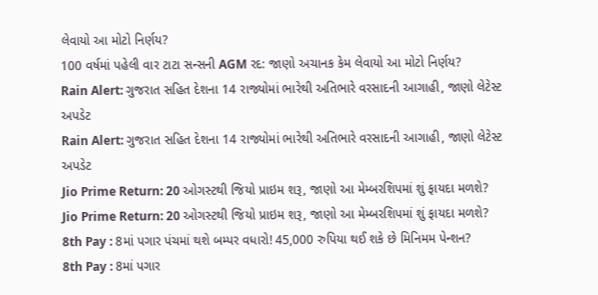લેવાયો આ મોટો નિર્ણય?
100 વર્ષમાં પહેલી વાર ટાટા સન્સની AGM રદ: જાણો અચાનક કેમ લેવાયો આ મોટો નિર્ણય?
Rain Alert: ગુજરાત સહિત દેશના 14 રાજ્યોમાં ભારેથી અતિભારે વરસાદની આગાહી, જાણો લેટેસ્ટ અપડેટ
Rain Alert: ગુજરાત સહિત દેશના 14 રાજ્યોમાં ભારેથી અતિભારે વરસાદની આગાહી, જાણો લેટેસ્ટ અપડેટ
Jio Prime Return: 20 ઓગસ્ટથી જિયો પ્રાઇમ શરૂ, જાણો આ મેમ્બરશિપમાં શું ફાયદા મળશે?
Jio Prime Return: 20 ઓગસ્ટથી જિયો પ્રાઇમ શરૂ, જાણો આ મેમ્બરશિપમાં શું ફાયદા મળશે?
8th Pay : 8માં પગાર પંચમાં થશે બમ્પર વધારો! 45,000 રુપિયા થઈ શકે છે મિનિમમ પેન્શન?
8th Pay : 8માં પગાર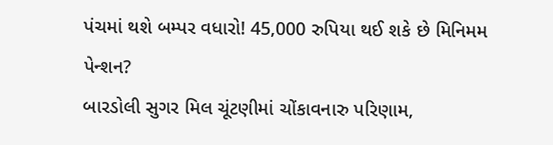પંચમાં થશે બમ્પર વધારો! 45,000 રુપિયા થઈ શકે છે મિનિમમ પેન્શન?
બારડોલી સુગર મિલ ચૂંટણીમાં ચોંકાવનારુ પરિણામ,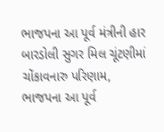ભાજપના આ પૂર્વ મંત્રીની હાર
બારડોલી સુગર મિલ ચૂંટણીમાં ચોંકાવનારુ પરિણામ, ભાજપના આ પૂર્વ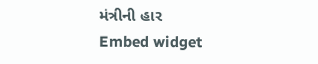મંત્રીની હાર
Embed widget